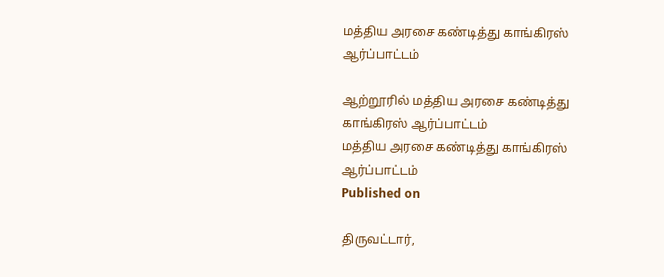மத்திய அரசை கண்டித்து காங்கிரஸ் ஆர்ப்பாட்டம்

ஆற்றூரில் மத்திய அரசை கண்டித்து காங்கிரஸ் ஆர்ப்பாட்டம்
மத்திய அரசை கண்டித்து காங்கிரஸ் ஆர்ப்பாட்டம்
Published on

திருவட்டார்,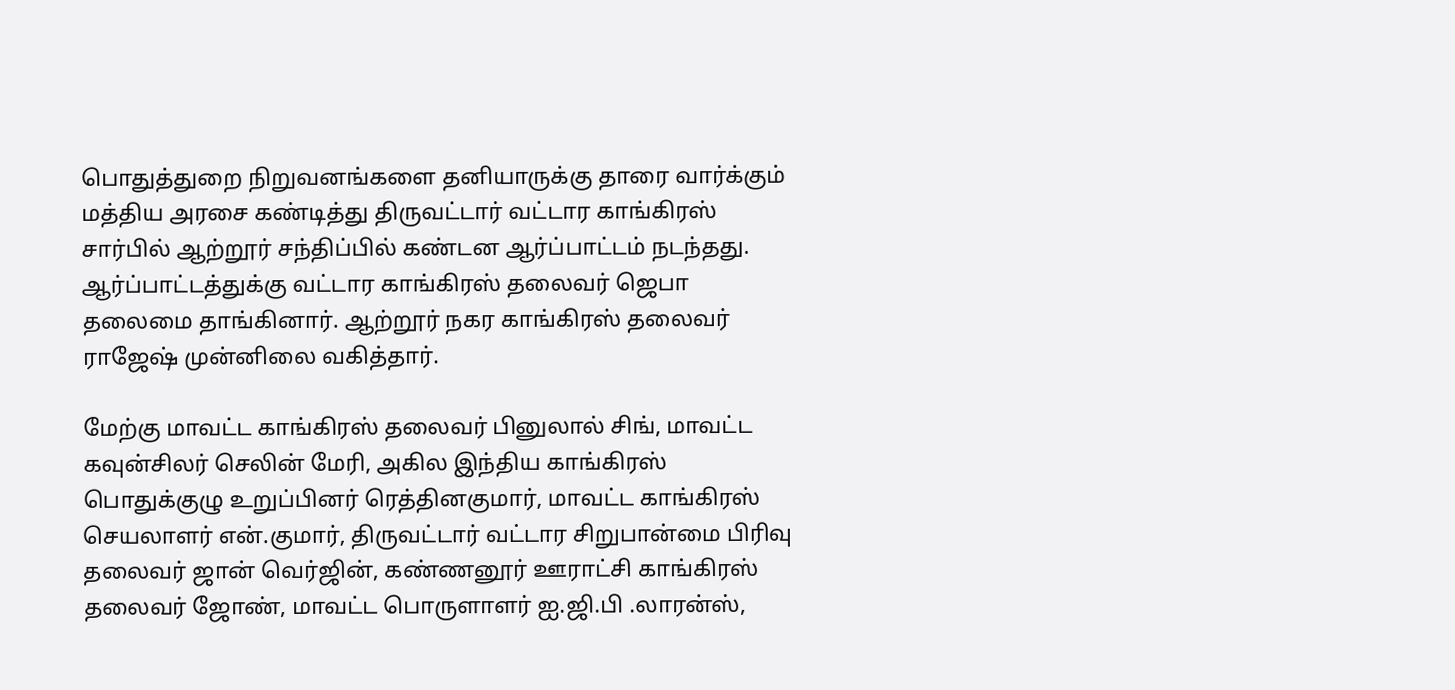பொதுத்துறை நிறுவனங்களை தனியாருக்கு தாரை வார்க்கும் மத்திய அரசை கண்டித்து திருவட்டார் வட்டார காங்கிரஸ் சார்பில் ஆற்றூர் சந்திப்பில் கண்டன ஆர்ப்பாட்டம் நடந்தது. ஆர்ப்பாட்டத்துக்கு வட்டார காங்கிரஸ் தலைவர் ஜெபா தலைமை தாங்கினார். ஆற்றூர் நகர காங்கிரஸ் தலைவர் ராஜேஷ் முன்னிலை வகித்தார்.

மேற்கு மாவட்ட காங்கிரஸ் தலைவர் பினுலால் சிங், மாவட்ட கவுன்சிலர் செலின் மேரி, அகில இந்திய காங்கிரஸ் பொதுக்குழு உறுப்பினர் ரெத்தினகுமார், மாவட்ட காங்கிரஸ் செயலாளர் என்.குமார், திருவட்டார் வட்டார சிறுபான்மை பிரிவு தலைவர் ஜான் வெர்ஜின், கண்ணனூர் ஊராட்சி காங்கிரஸ் தலைவர் ஜோண், மாவட்ட பொருளாளர் ஐ.ஜி.பி .லாரன்ஸ்,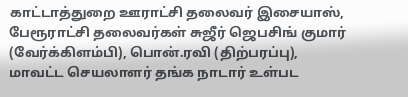காட்டாத்துறை ஊராட்சி தலைவர் இசையாஸ், பேரூராட்சி தலைவர்கள் சுஜீர் ஜெபசிங் குமார் (வேர்க்கிளம்பி), பொன்.ரவி (திற்பரப்பு), மாவட்ட செயலாளர் தங்க நாடார் உள்பட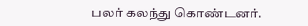பலர் கலந்து கொண்டனர்.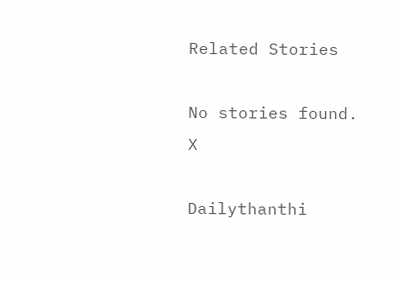Related Stories

No stories found.
X

Dailythanthi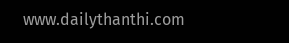www.dailythanthi.com